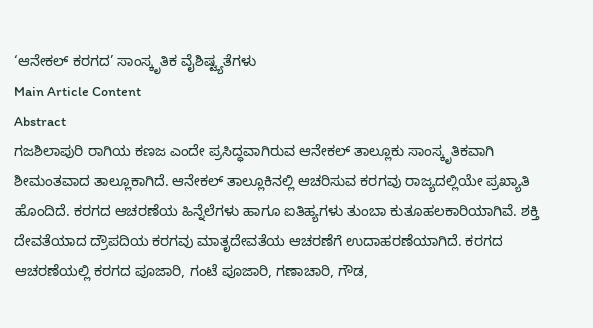‘ಆನೇಕಲ್ ಕರಗದ’ ಸಾಂಸ್ಕೃತಿಕ ವೈಶಿಷ್ಟ್ಯತೆಗಳು
Main Article Content
Abstract
ಗಜಶಿಲಾಪುರಿ ರಾಗಿಯ ಕಣಜ ಎಂದೇ ಪ್ರಸಿದ್ಧವಾಗಿರುವ ಆನೇಕಲ್ ತಾಲ್ಲೂಕು ಸಾಂಸ್ಕೃತಿಕವಾಗಿ ಶೀಮಂತವಾದ ತಾಲ್ಲೂಕಾಗಿದೆ. ಆನೇಕಲ್ ತಾಲ್ಲೂಕಿನಲ್ಲಿ ಆಚರಿಸುವ ಕರಗವು ರಾಜ್ಯದಲ್ಲಿಯೇ ಪ್ರಖ್ಯಾತಿ ಹೊಂದಿದೆ. ಕರಗದ ಆಚರಣೆಯ ಹಿನ್ನೆಲೆಗಳು ಹಾಗೂ ಐತಿಹ್ಯಗಳು ತುಂಬಾ ಕುತೂಹಲಕಾರಿಯಾಗಿವೆ. ಶಕ್ತಿ ದೇವತೆಯಾದ ದ್ರೌಪದಿಯ ಕರಗವು ಮಾತೃದೇವತೆಯ ಆಚರಣೆಗೆ ಉದಾಹರಣೆಯಾಗಿದೆ. ಕರಗದ ಆಚರಣೆಯಲ್ಲಿ ಕರಗದ ಪೂಜಾರಿ, ಗಂಟೆ ಪೂಜಾರಿ, ಗಣಾಚಾರಿ, ಗೌಡ,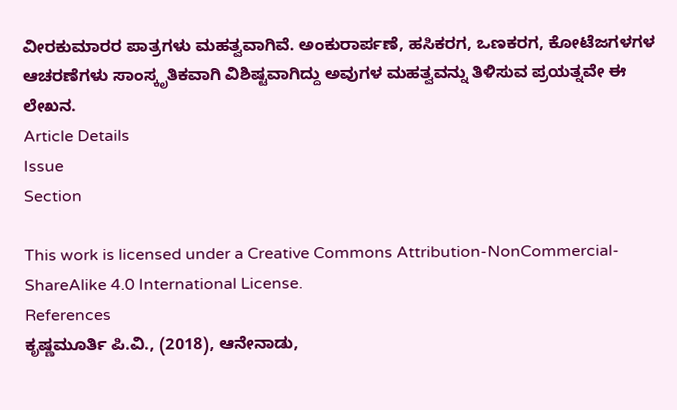ವೀರಕುಮಾರರ ಪಾತ್ರಗಳು ಮಹತ್ವವಾಗಿವೆ. ಅಂಕುರಾರ್ಪಣೆ, ಹಸಿಕರಗ, ಒಣಕರಗ, ಕೋಟೆಜಗಳಗಳ ಆಚರಣೆಗಳು ಸಾಂಸ್ಕೃತಿಕವಾಗಿ ವಿಶಿಷ್ಟವಾಗಿದ್ದು ಅವುಗಳ ಮಹತ್ವವನ್ನು ತಿಳಿಸುವ ಪ್ರಯತ್ನವೇ ಈ ಲೇಖನ.
Article Details
Issue
Section

This work is licensed under a Creative Commons Attribution-NonCommercial-ShareAlike 4.0 International License.
References
ಕೃಷ್ಣಮೂರ್ತಿ ಪಿ.ವಿ., (2018), ಆನೇನಾಡು,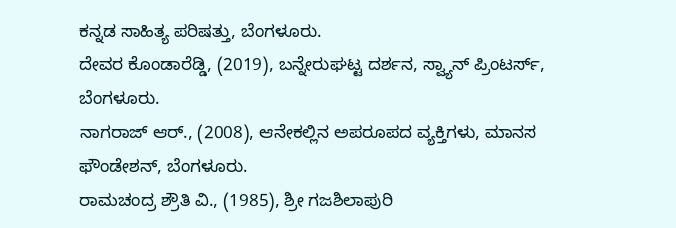ಕನ್ನಡ ಸಾಹಿತ್ಯ ಪರಿಷತ್ತು, ಬೆಂಗಳೂರು.
ದೇವರ ಕೊಂಡಾರೆಡ್ಡಿ, (2019), ಬನ್ನೇರುಘಟ್ಟ ದರ್ಶನ, ಸ್ವ್ಯಾನ್ ಪ್ರಿಂಟರ್ಸ್, ಬೆಂಗಳೂರು.
ನಾಗರಾಜ್ ಆರ್., (2008), ಆನೇಕಲ್ಲಿನ ಅಪರೂಪದ ವ್ಯಕ್ತಿಗಳು, ಮಾನಸ ಫೌಂಡೇಶನ್, ಬೆಂಗಳೂರು.
ರಾಮಚಂದ್ರ ಶ್ರೌತಿ ವಿ., (1985), ಶ್ರೀ ಗಜಶಿಲಾಪುರಿ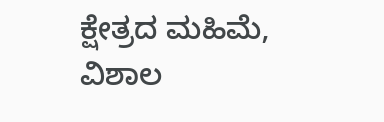ಕ್ಷೇತ್ರದ ಮಹಿಮೆ, ವಿಶಾಲ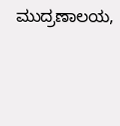ಮುದ್ರಣಾಲಯ,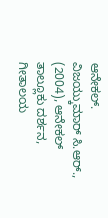ಆನೇಕಲ್.
ವಿಜಯ್ಕುಮಾರ್ ಸಿ.ಆರ್., (2004), ಆನೇಕಲ್ ತಾಲ್ಲೂಕು ದರ್ಶನ, ಗೀತಾಲಯ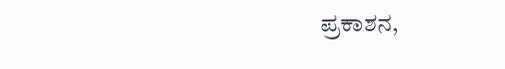ಪ್ರಕಾಶನ,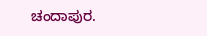ಚಂದಾಪುರ.